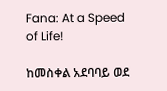Fana: At a Speed of Life!

ከመስቀል አደባባይ ወደ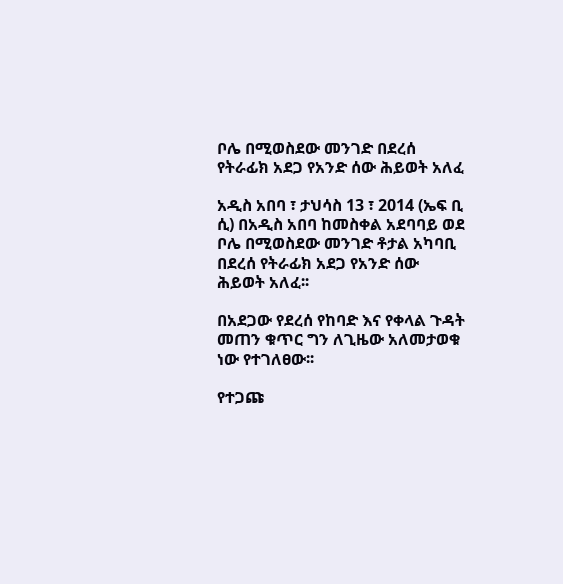ቦሌ በሚወስደው መንገድ በደረሰ የትራፊክ አደጋ የአንድ ሰው ሕይወት አለፈ

አዲስ አበባ ፣ ታህሳስ 13 ፣ 2014 (ኤፍ ቢ ሲ) በአዲስ አበባ ከመስቀል አደባባይ ወደ ቦሌ በሚወስደው መንገድ ቶታል አካባቢ በደረሰ የትራፊክ አደጋ የአንድ ሰው ሕይወት አለፈ፡፡

በአደጋው የደረሰ የከባድ እና የቀላል ጉዳት መጠን ቁጥር ግን ለጊዜው አለመታወቁ ነው የተገለፀው፡፡

የተጋጩ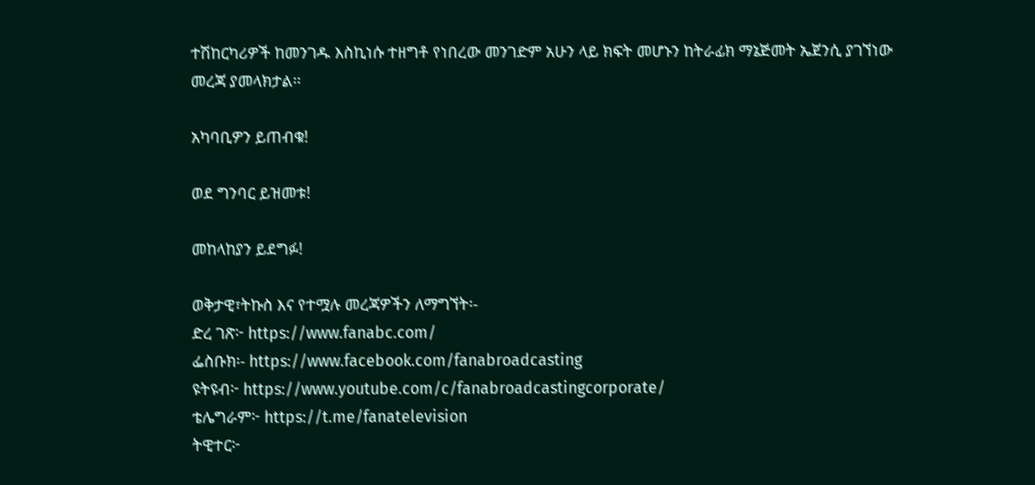ተሽከርካሪዎች ከመንገዱ እስኪነሱ ተዘግቶ የነበረው መንገድም አሁን ላይ ክፍት መሆኑን ከትራፊክ ማኔጅመት ኤጀንሲ ያገኘነው መረጃ ያመላክታል፡፡

አካባቢዎን ይጠብቁ!

ወደ ግንባር ይዝመቱ!

መከላከያን ይደግፉ!

ወቅታዊ፣ትኩስ እና የተሟሉ መረጃዎችን ለማግኘት፡-
ድረ ገጽ፦ https://www.fanabc.com/
ፌስቡክ፡- https://www.facebook.com/fanabroadcasting
ዩትዩብ፦ https://www.youtube.com/c/fanabroadcastingcorporate/
ቴሌግራም፦ https://t.me/fanatelevision
ትዊተር፦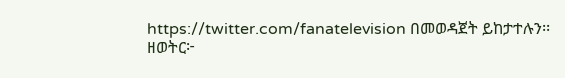https://twitter.com/fanatelevision በመወዳጀት ይከታተሉን፡፡
ዘወትር፦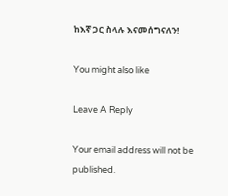ከእኛ ጋር ስላሉ እናመሰግናለን!

You might also like

Leave A Reply

Your email address will not be published.